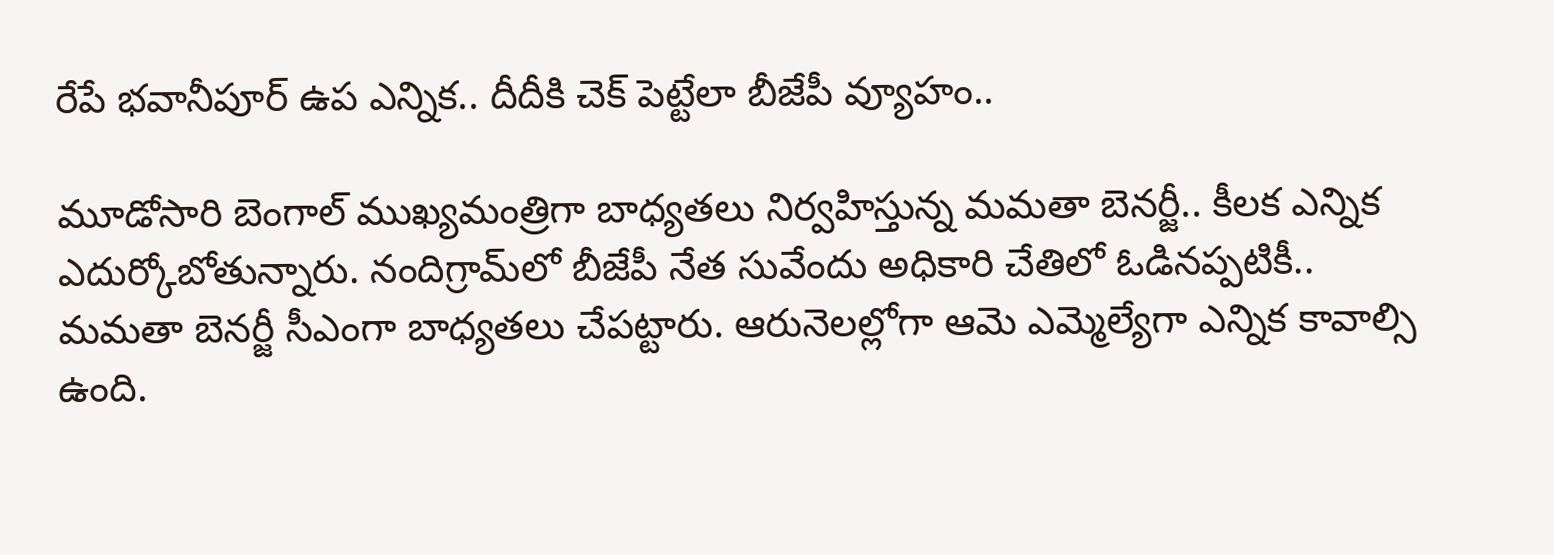రేపే భవానీపూర్‌ ఉప ఎన్నిక.. దీదీకి చెక్‌ పెట్టేలా బీజేపీ వ్యూహం..

మూడోసారి బెంగాల్‌ ముఖ్యమంత్రిగా బాధ్యతలు నిర్వహిస్తున్న మమతా బెనర్జీ.. కీలక ఎన్నిక ఎదుర్కోబోతున్నారు. నందిగ్రామ్‌లో బీజేపీ నేత సువేందు అధికారి చేతిలో ఓడినప్పటికీ.. మమతా బెనర్జీ సీఎంగా బాధ్యతలు చేపట్టారు. ఆరునెలల్లోగా ఆమె ఎమ్మెల్యేగా ఎన్నిక కావాల్సి ఉంది.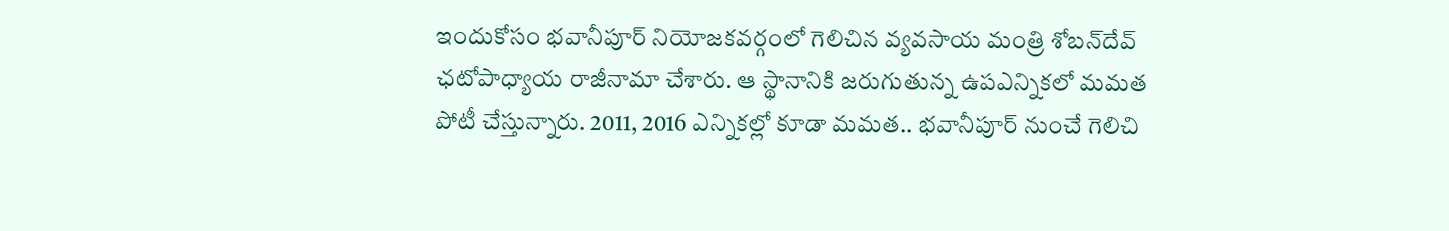ఇందుకోసం భవానీపూర్‌ నియోజకవర్గంలో గెలిచిన వ్యవసాయ మంత్రి శోబన్‌దేవ్‌ ఛటోపాధ్యాయ రాజీనామా చేశారు. ఆ స్థానానికి జరుగుతున్న ఉపఎన్నికలో మమత పోటీ చేస్తున్నారు. 2011, 2016 ఎన్నికల్లో కూడా మమత.. భవానీపూర్‌ నుంచే గెలిచి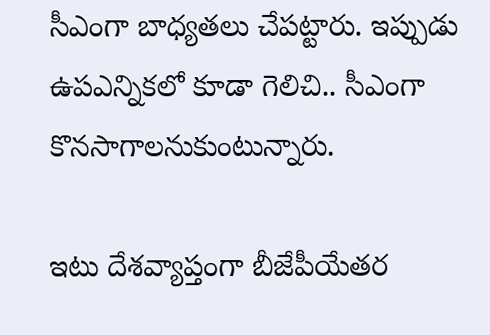సీఎంగా బాధ్యతలు చేపట్టారు. ఇప్పుడు ఉపఎన్నికలో కూడా గెలిచి.. సీఎంగా కొనసాగాలనుకుంటున్నారు.

ఇటు దేశవ్యాప్తంగా బీజేపీయేతర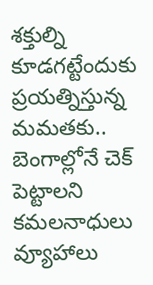శక్తుల్ని కూడగట్టేందుకు ప్రయత్నిస్తున్న మమతకు.. బెంగాల్లోనే చెక్‌ పెట్టాలని కమలనాధులు వ్యూహాలు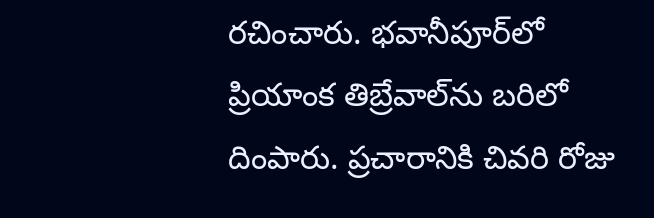రచించారు. భవానీపూర్‌లో ప్రియాంక తిబ్రేవాల్‌ను బరిలో దింపారు. ప్రచారానికి చివరి రోజు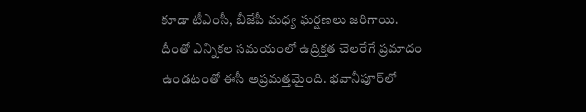కూడా టీఎంసీ, బీజేపీ మధ్య ఘర్షణలు జరిగాయి. దీంతో ఎన్నికల సమయంలో ఉద్రిక్తత చెలరేగే ప్రమాదం ఉండటంతో ఈసీ అప్రమత్తమైంది. భవానీపూర్‌లో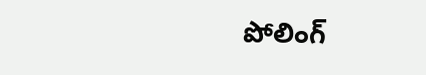పోలింగ్‌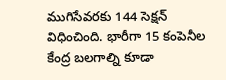ముగిసేవరకు 144 సెక్షన్‌ విధించింది. భారీగా 15 కంపెనీల కేంద్ర బలగాల్ని కూడా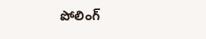పోలింగ్‌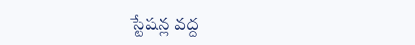స్టేషన్ల వద్ద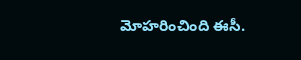మోహరించింది ఈసీ.